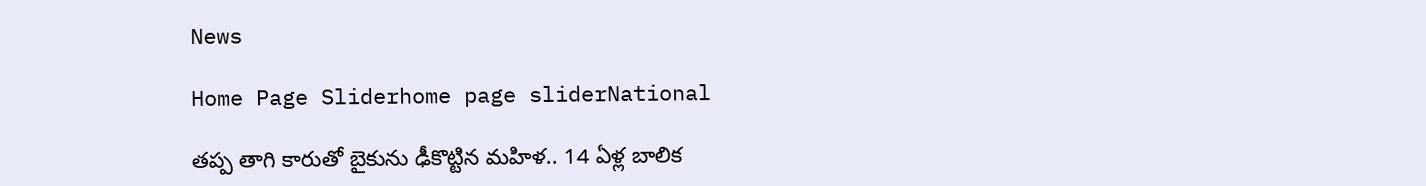News

Home Page Sliderhome page sliderNational

తప్ప తాగి కారుతో బైకును ఢీకొట్టిన మహిళ.. 14 ఏళ్ల బాలిక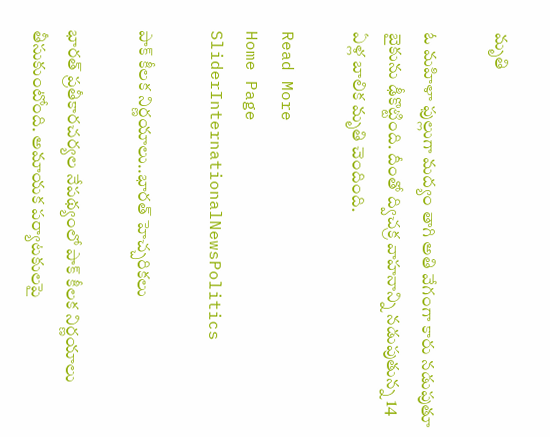మృతి

ఓ మహిళా ఫుల్లుగా మద్యం తాగి అతి వేగంగా కారు నడుపుతూ బైకును ఢీకొట్టింది. దీంతో ద్విచక్ర వాహనాన్ని నడుపుతున్న 14 ఏళ్ల బాలిక మృతి చెందింది.

Read More
Home Page SliderInternationalNewsPolitics

పాక్‌ కీలక నిర్ణయాలు..భారత్ హెచ్చరికలు

భారత్ ప్రతీకారచర్యల నేపథ్యంలో పాక్‌ కీలక నిర్ణయాలు తీసుకుంటోంది. అమాయక పర్యాటకులపై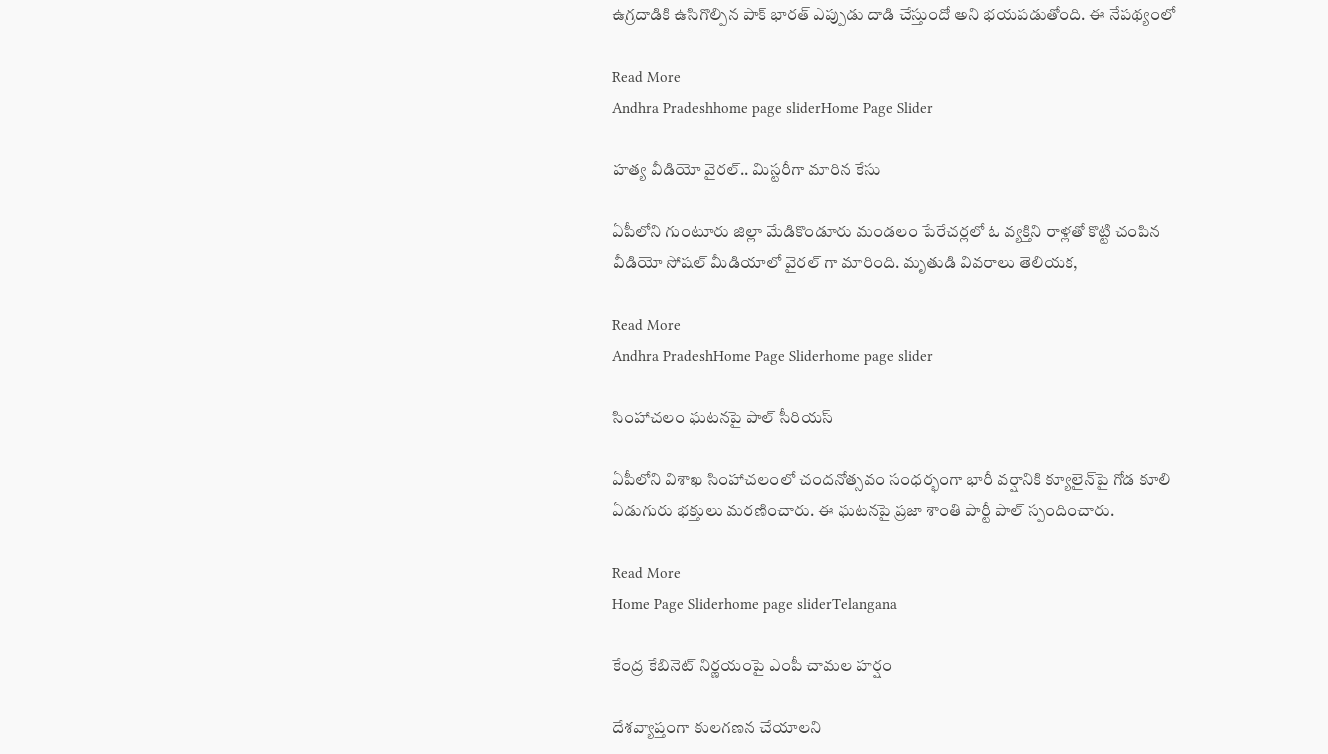ఉగ్రదాడికి ఉసిగొల్పిన పాక్ భారత్ ఎప్పుడు దాడి చేస్తుందో అని భయపడుతోంది. ఈ నేపథ్యంలో

Read More
Andhra Pradeshhome page sliderHome Page Slider

హత్య వీడియో వైరల్.. మిస్టరీగా మారిన కేసు

ఏపీలోని గుంటూరు జిల్లా మేడికొండూరు మండలం పేరేచర్లలో ఓ వ్యక్తిని రాళ్లతో కొట్టి చంపిన వీడియో సోషల్ మీడియాలో వైరల్ గా మారింది. మృతుడి వివరాలు తెలియక,

Read More
Andhra PradeshHome Page Sliderhome page slider

సింహాచలం ఘటనపై పాల్ సీరియస్

ఏపీలోని విశాఖ సింహాచలంలో చందనోత్సవం సంధర్భంగా భారీ వర్షానికి క్యూలైన్‌పై గోడ కూలి ఏడుగురు భక్తులు మరణించారు. ఈ ఘటనపై ప్రజా శాంతి పార్టీ పాల్ స్పందించారు.

Read More
Home Page Sliderhome page sliderTelangana

కేంద్ర కేబినెట్ నిర్ణయంపై ఎంపీ చామల హర్షం

దేశవ్యాప్తంగా కులగణన చేయాలని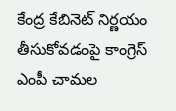కేంద్ర కేబినెట్ నిర్ణయం తీసుకోవడంపై కాంగ్రెస్ ఎంపీ చామల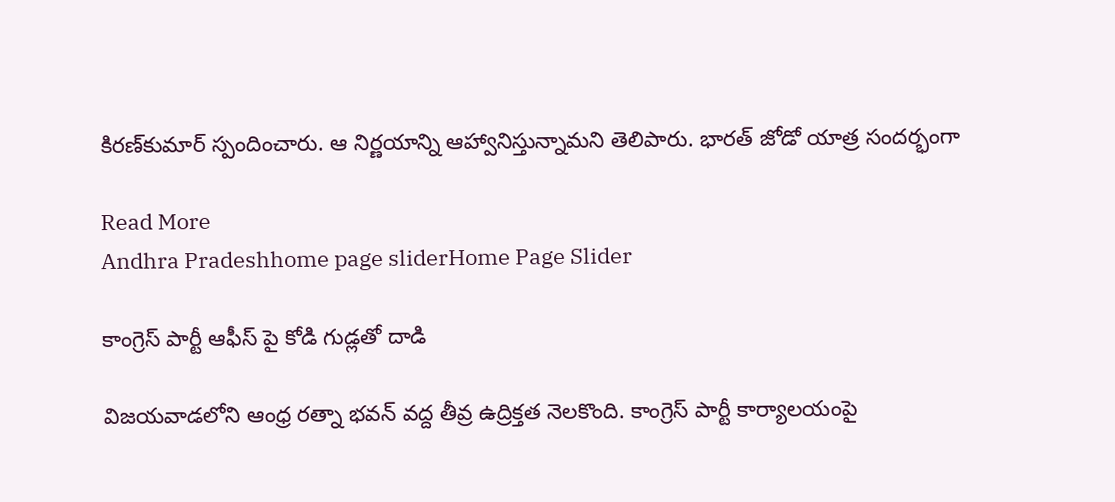కిరణ్‌కుమార్ స్పందించారు. ఆ నిర్ణయాన్ని ఆహ్వానిస్తున్నామని తెలిపారు. భారత్ జోడో యాత్ర సందర్భంగా

Read More
Andhra Pradeshhome page sliderHome Page Slider

కాంగ్రెస్ పార్టీ ఆఫీస్ పై కోడి గుడ్లతో దాడి

విజయవాడలోని ఆంధ్ర రత్నా భవన్ వద్ద తీవ్ర ఉద్రిక్తత నెలకొంది. కాంగ్రెస్ పార్టీ కార్యాలయంపై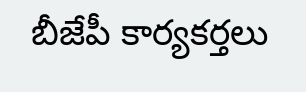బీజేపీ కార్యకర్తలు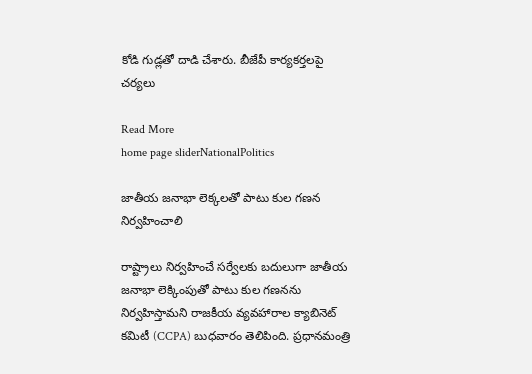కోడి గుడ్లతో దాడి చేశారు. బీజేపీ కార్యకర్తలపై చర్యలు

Read More
home page sliderNationalPolitics

జాతీయ జనాభా లెక్కలతో పాటు కుల గణన నిర్వహించాలి

రాష్ట్రాలు నిర్వహించే సర్వేలకు బదులుగా జాతీయ జనాభా లెక్కింపుతో పాటు కుల గణనను నిర్వహిస్తామని రాజకీయ వ్యవహారాల క్యాబినెట్ కమిటీ (CCPA) బుధవారం తెలిపింది. ప్రధానమంత్రి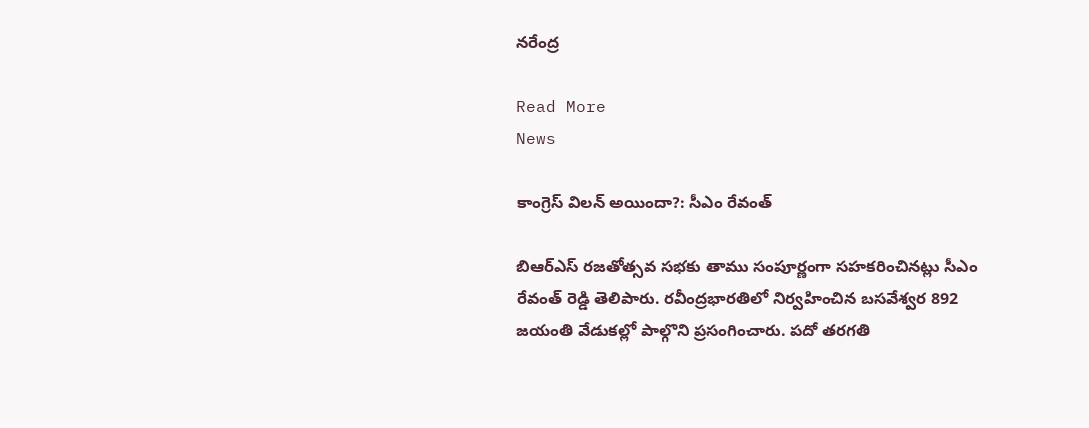నరేంద్ర

Read More
News

కాంగ్రెస్‌ విలన్‌ అయిందా?: సీఎం రేవంత్‌

బిఆర్ఎస్ రజతోత్సవ సభకు తాము సంపూర్ణంగా సహకరించినట్లు సీఎం రేవంత్‌ రెడ్డి తెలిపారు. రవీంద్రభారతిలో నిర్వహించిన బసవేశ్వర 892 జయంతి వేడుకల్లో పాల్గొని ప్రసంగించారు. పదో తరగతి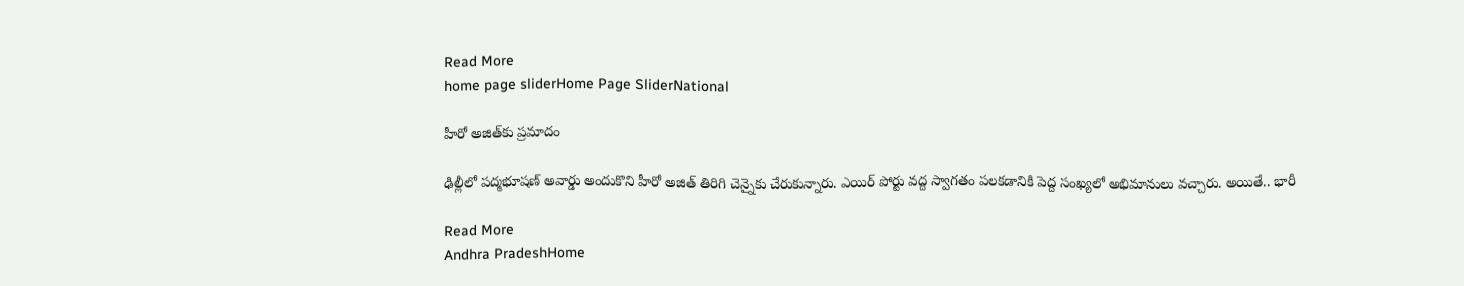Read More
home page sliderHome Page SliderNational

హీరో అజిత్‌కు ప్రమాదం

ఢిల్లీలో పద్మభూషణ్ అవార్డు అందుకొని హీరో అజిత్ తిరిగి చెన్నైకు చేరుకున్నారు. ఎయిర్ పోర్టు వద్ద స్వాగతం పలకడానికి పెద్ద సంఖ్యలో అభిమానులు వచ్చారు. అయితే.. భారీ

Read More
Andhra PradeshHome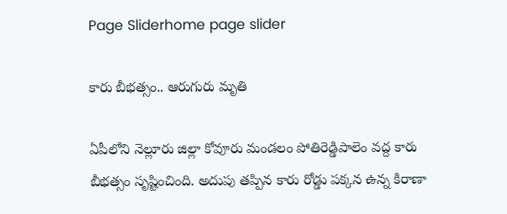Page Sliderhome page slider

కారు బీభత్సం.. ఆరుగురు మృతి

ఏపీలోని నెల్లూరు జిల్లా కోవూరు మండలం పోతిరెడ్డిపాలెం వద్ద కారు బీభత్సం సృష్టించింది. అదుపు తప్పిన కారు రోడ్డు పక్కన ఉన్న కిరాణా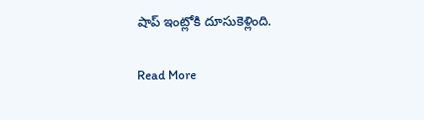షాప్ ఇంట్లోకి దూసుకెళ్లింది.

Read More